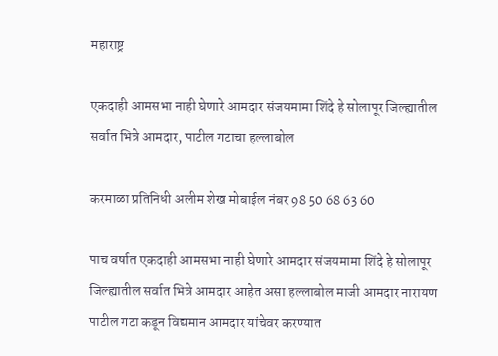महाराष्ट्र

एकदाही आमसभा नाही घेणारे आमदार संजयमामा शिंदे हे सोलापूर जिल्ह्यातील सर्वात भित्रे आमदार, पाटील गटाचा हल्लाबोल

करमाळा प्रतिनिधी अलीम शेख मोबाईल नंबर 98 50 68 63 60

पाच वर्षात एकदाही आमसभा नाही घेणारे आमदार संजयमामा शिंदे हे सोलापूर जिल्ह्यातील सर्वात भित्रे आमदार आहेत असा हल्लाबोल माजी आमदार नारायण पाटील गटा कडून विद्यमान आमदार यांचेवर करण्यात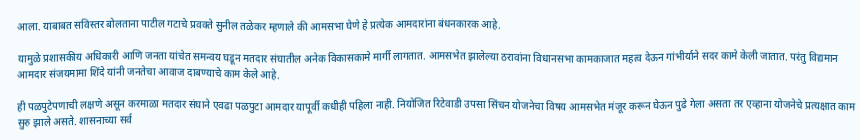आला. याबाबत सविस्तर बोलताना पाटील गटाचे प्रवक्ते सुनील तळेकर म्हणाले की आमसभा घेणे हे प्रत्येक आमदारांना बंधनकारक आहे.

यामुळे प्रशासकीय अधिकारी आणि जनता यांचेत समन्वय घडून मतदार संघातील अनेक विकासकामे मार्गी लागतात. आमसभेत झालेल्या ठरावांना विधानसभा कामकाजात महत्व देऊन गांभीर्याने सदर कामे केली जातात. परंतु विद्यमान आमदार संजयमामा शिंदे यांनी जनतेचा आवाज दाबण्याचे काम केले आहे.

ही पळपुटेपणाची लक्षणे असून करमाळा मतदार संघाने एवढा पळपुटा आमदार यापूर्वी कधीही पहिला नाही. नियोजित रिटेवाडी उपसा सिंचन योजनेचा विषय आमसभेत मंजूर करून घेऊन पुढे गेला असता तर एव्हाना योजनेचे प्रत्यक्षात काम सुरु झाले असते. शासनाच्या सर्व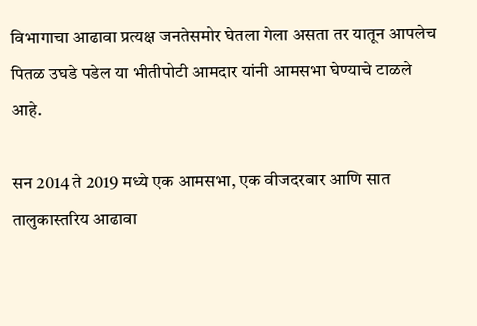विभागाचा आढावा प्रत्यक्ष जनतेसमोर घेतला गेला असता तर यातून आपलेच पितळ उघडे पडेल या भीतीपोटी आमदार यांनी आमसभा घेण्याचे टाळले आहे.

सन 2014 ते 2019 मध्ये एक आमसभा, एक वीजदरबार आणि सात तालुकास्तरिय आढावा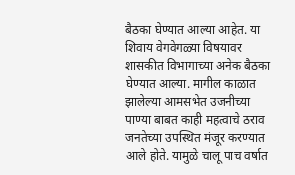बैठका घेण्यात आल्या आहेत. या शिवाय वेगवेगळ्या विषयावर शासकीत विभागाच्या अनेक बैठका घेण्यात आल्या. मागील काळात झालेल्या आमसभेत उजनीच्या पाण्या बाबत काही महत्वाचे ठराव जनतेच्या उपस्थित मंजूर करण्यात आले होते. यामुळे चालू पाच वर्षात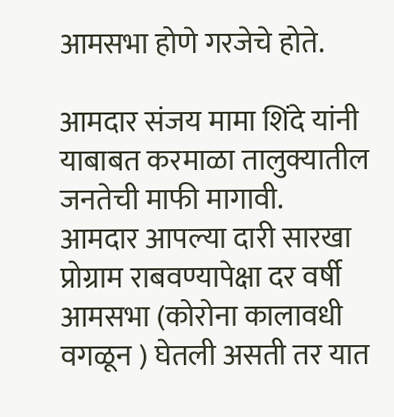आमसभा होणे गरजेचे होते.

आमदार संजय मामा शिंदे यांनी याबाबत करमाळा तालुक्यातील जनतेची माफी मागावी.
आमदार आपल्या दारी सारखा प्रोग्राम राबवण्यापेक्षा दर वर्षी आमसभा (कोरोना कालावधी वगळून ) घेतली असती तर यात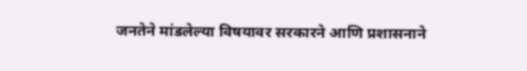जनतेने मांडलेल्या विषयावर सरकारने आणि प्रशासनाने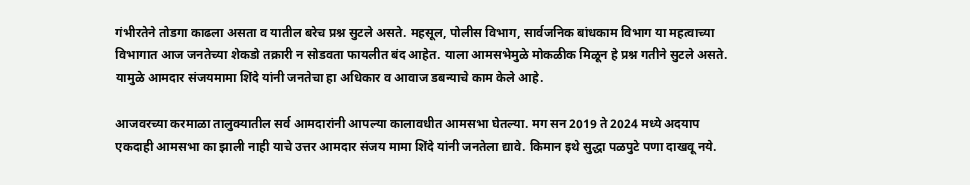गंभीरतेने तोडगा काढला असता व यातील बरेच प्रश्न सुटले असते. महसूल, पोलीस विभाग, सार्वजनिक बांधकाम विभाग या महत्वाच्या विभागात आज जनतेच्या शेकडो तक्रारी न सोडवता फायलीत बंद आहेत. याला आमसभेमुळे मोकळीक मिळून हे प्रश्न गतीने सुटले असते. यामुळे आमदार संजयमामा शिंदे यांनी जनतेचा हा अधिकार व आवाज डबन्याचे काम केले आहे.

आजवरच्या करमाळा तालुक्यातील सर्व आमदारांनी आपल्या कालावधीत आमसभा घेतल्या. मग सन 2019 ते 2024 मध्ये अदयाप एकदाही आमसभा का झाली नाही याचे उत्तर आमदार संजय मामा शिंदे यांनी जनतेला द्यावे. किमान इथे सुद्धा पळपुटे पणा दाखवू नये.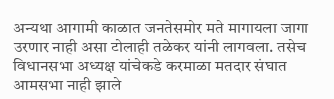अन्यथा आगामी काळात जनतेसमोर मते मागायला जागा उरणार नाही असा टोलाही तळेकर यांनी लागवला. तसेच विधानसभा अध्यक्ष यांचेकडे करमाळा मतदार संघात आमसभा नाही झाले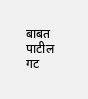बाबत पाटील गट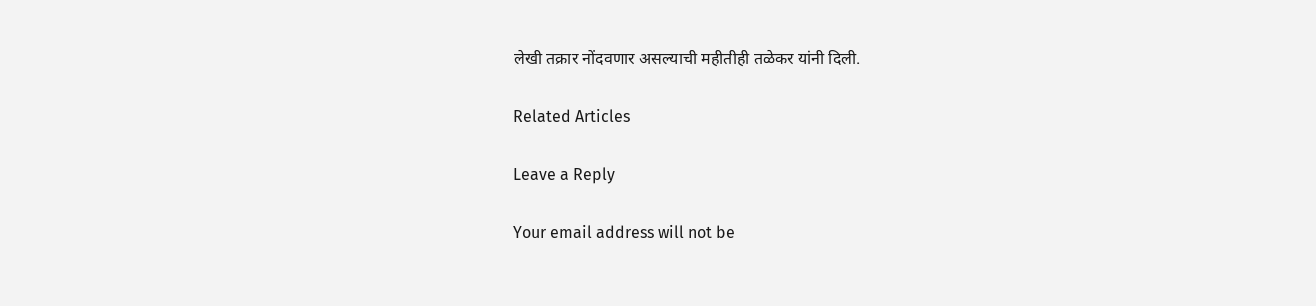लेखी तक्रार नोंदवणार असल्याची महीतीही तळेकर यांनी दिली.

Related Articles

Leave a Reply

Your email address will not be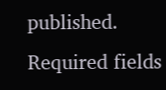published. Required fields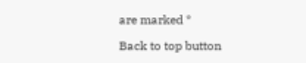are marked *

Back to top button